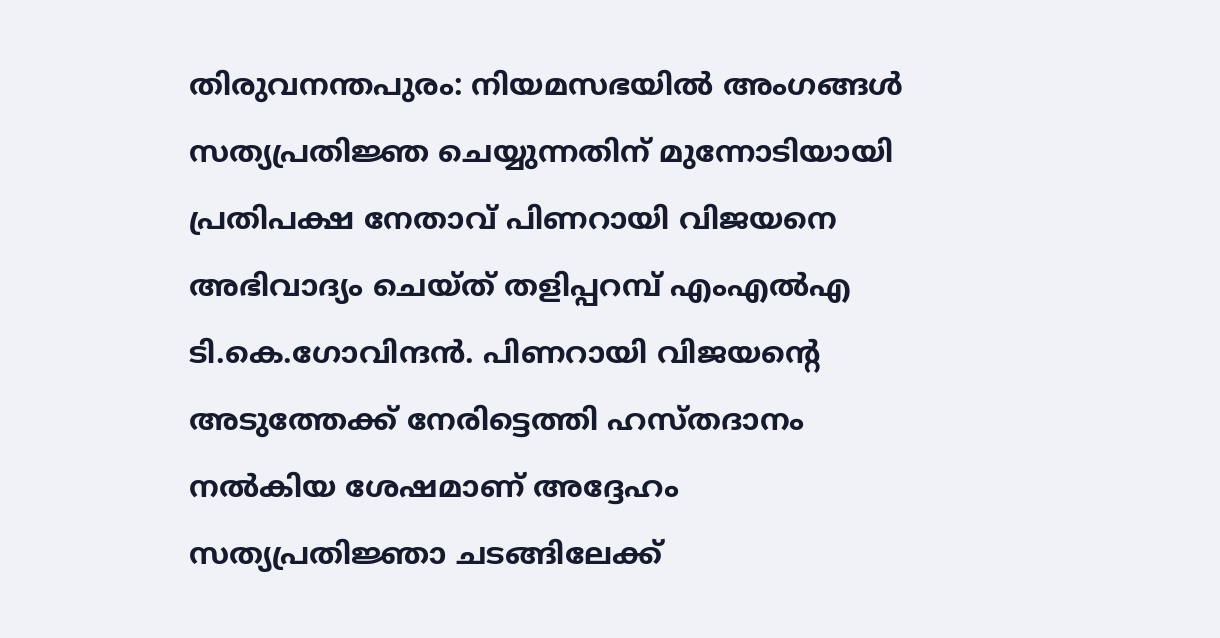തിരുവനന്തപുരം: നിയമസഭയിൽ അംഗങ്ങൾ സത്യപ്രതിജ്ഞ ചെയ്യുന്നതിന് മുന്നോടിയായി പ്രതിപക്ഷ നേതാവ് പിണറായി വിജയനെ അഭിവാദ്യം ചെയ്ത് തളിപ്പറമ്പ് എംഎൽഎ ടി.കെ.ഗോവിന്ദൻ. പിണറായി വിജയന്റെ അടുത്തേക്ക് നേരിട്ടെത്തി ഹസ്തദാനം നൽകിയ ശേഷമാണ് അദ്ദേഹം സത്യപ്രതിജ്ഞാ ചടങ്ങിലേക്ക്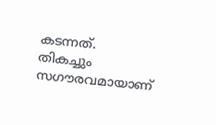കടന്നത്.
തികച്ചും സഗൗരവമായാണ്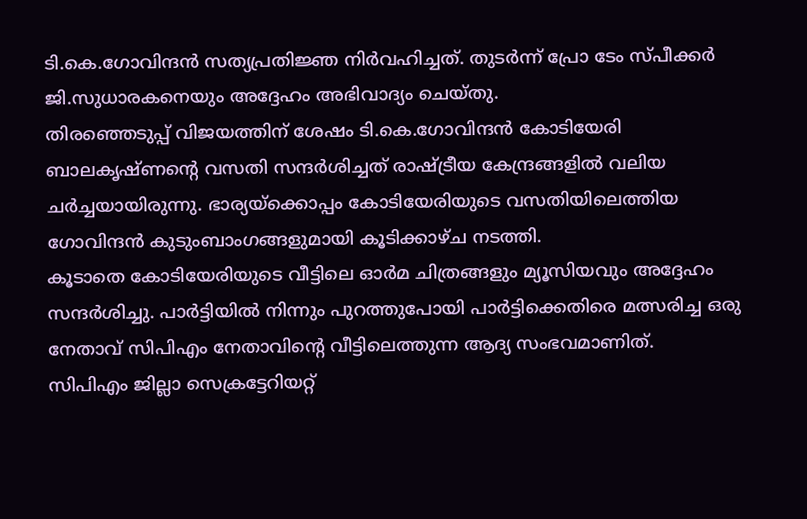ടി.കെ.ഗോവിന്ദൻ സത്യപ്രതിജ്ഞ നിർവഹിച്ചത്. തുടർന്ന് പ്രോ ടേം സ്പീക്കർ ജി.സുധാരകനെയും അദ്ദേഹം അഭിവാദ്യം ചെയ്തു.
തിരഞ്ഞെടുപ്പ് വിജയത്തിന് ശേഷം ടി.കെ.ഗോവിന്ദൻ കോടിയേരി ബാലകൃഷ്ണന്റെ വസതി സന്ദർശിച്ചത് രാഷ്ട്രീയ കേന്ദ്രങ്ങളിൽ വലിയ ചർച്ചയായിരുന്നു. ഭാര്യയ്ക്കൊപ്പം കോടിയേരിയുടെ വസതിയിലെത്തിയ ഗോവിന്ദൻ കുടുംബാംഗങ്ങളുമായി കൂടിക്കാഴ്ച നടത്തി.
കൂടാതെ കോടിയേരിയുടെ വീട്ടിലെ ഓർമ ചിത്രങ്ങളും മ്യൂസിയവും അദ്ദേഹം സന്ദർശിച്ചു. പാർട്ടിയിൽ നിന്നും പുറത്തുപോയി പാർട്ടിക്കെതിരെ മത്സരിച്ച ഒരു നേതാവ് സിപിഎം നേതാവിന്റെ വീട്ടിലെത്തുന്ന ആദ്യ സംഭവമാണിത്.
സിപിഎം ജില്ലാ സെക്രട്ടേറിയറ്റ്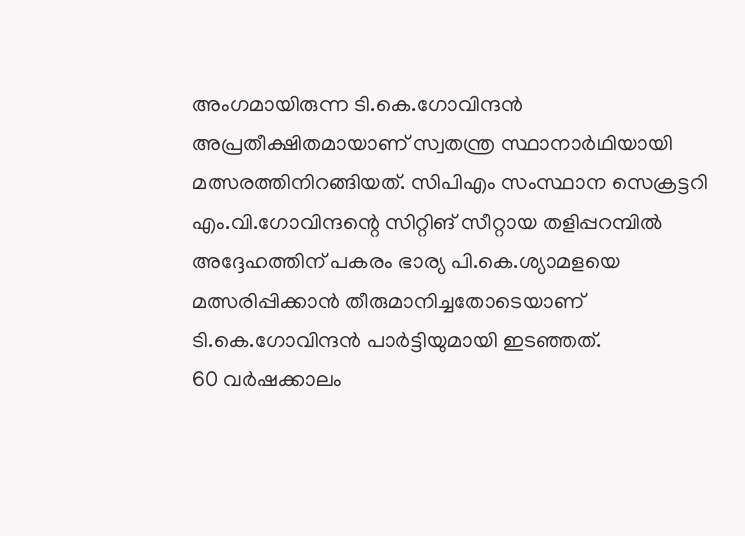അംഗമായിരുന്ന ടി.കെ.ഗോവിന്ദൻ അപ്രതീക്ഷിതമായാണ് സ്വതന്ത്ര സ്ഥാനാർഥിയായി മത്സരത്തിനിറങ്ങിയത്. സിപിഎം സംസ്ഥാന സെക്രട്ടറി എം.വി.ഗോവിന്ദന്റെ സിറ്റിങ് സീറ്റായ തളിപ്പറമ്പിൽ അദ്ദേഹത്തിന് പകരം ഭാര്യ പി.കെ.ശ്യാമളയെ മത്സരിപ്പിക്കാൻ തീരുമാനിച്ചതോടെയാണ് ടി.കെ.ഗോവിന്ദൻ പാർട്ടിയുമായി ഇടഞ്ഞത്.
60 വർഷക്കാലം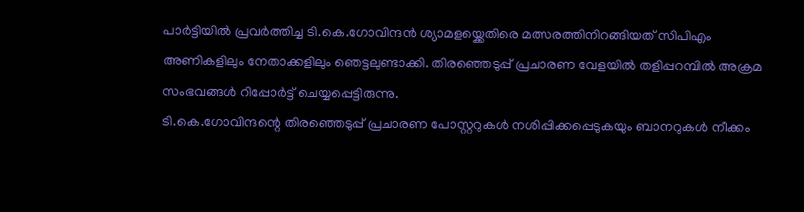പാർട്ടിയിൽ പ്രവർത്തിച്ച ടി.കെ.ഗോവിന്ദൻ ശ്യാമളയ്ക്കെതിരെ മത്സരത്തിനിറങ്ങിയത് സിപിഎം അണികളിലും നേതാക്കളിലും ഞെട്ടലുണ്ടാക്കി. തിരഞ്ഞെടുപ്പ് പ്രചാരണ വേളയിൽ തളിപ്പറമ്പിൽ അക്രമ സംഭവങ്ങൾ റിപ്പോർട്ട് ചെയ്യപ്പെട്ടിരുന്നു.
ടി.കെ.ഗോവിന്ദന്റെ തിരഞ്ഞെടുപ്പ് പ്രചാരണ പോസ്റ്ററുകൾ നശിപ്പിക്കപ്പെടുകയും ബാനറുകൾ നീക്കം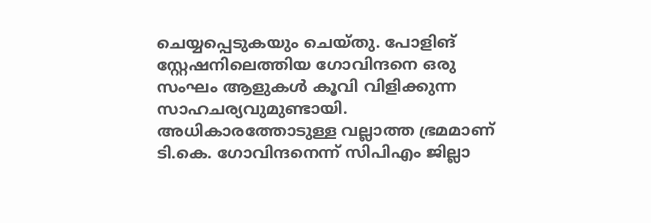ചെയ്യപ്പെടുകയും ചെയ്തു. പോളിങ് സ്റ്റേഷനിലെത്തിയ ഗോവിന്ദനെ ഒരു സംഘം ആളുകൾ കൂവി വിളിക്കുന്ന സാഹചര്യവുമുണ്ടായി.
അധികാരത്തോടുള്ള വല്ലാത്ത ഭ്രമമാണ് ടി.കെ. ഗോവിന്ദനെന്ന് സിപിഎം ജില്ലാ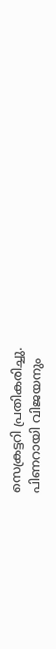സെക്രട്ടറി പ്രതികരിച്ചു.
പിണറായി വിജയനും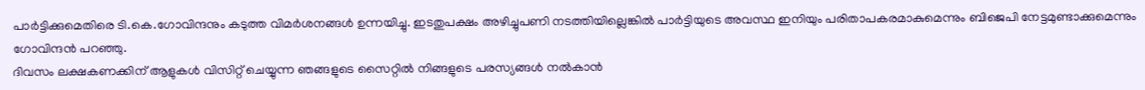പാർട്ടിക്കുമെതിരെ ടി.കെ.ഗോവിന്ദനും കടുത്ത വിമർശനങ്ങൾ ഉന്നയിച്ചു. ഇടതുപക്ഷം അഴിച്ചുപണി നടത്തിയില്ലെങ്കിൽ പാർട്ടിയുടെ അവസ്ഥ ഇനിയും പരിതാപകരമാകുമെന്നും ബിജെപി നേട്ടമുണ്ടാക്കുമെന്നും ഗോവിന്ദൻ പറഞ്ഞു.
ദിവസം ലക്ഷകണക്കിന് ആളുകൾ വിസിറ്റ് ചെയ്യുന്ന ഞങ്ങളുടെ സൈറ്റിൽ നിങ്ങളുടെ പരസ്യങ്ങൾ നൽകാൻ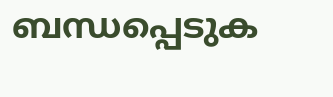ബന്ധപ്പെടുക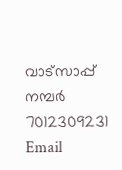വാട്സാപ്പ് നമ്പർ 7012309231 Email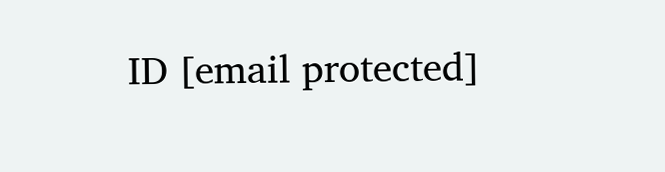ID [email protected]